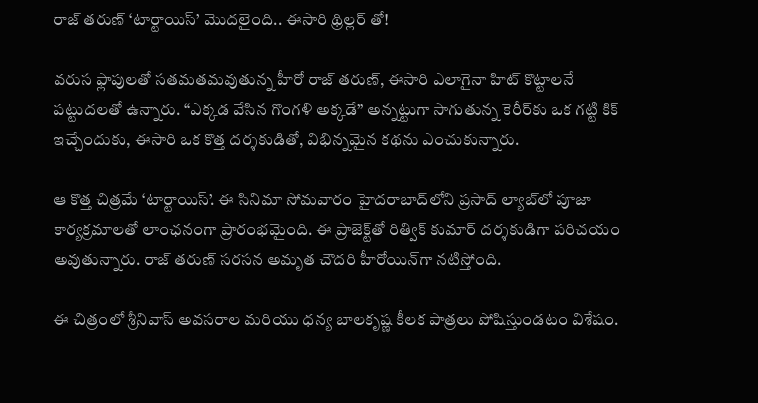రాజ్ తరుణ్ ‘టార్టాయిస్’ మొదలైంది.. ఈసారి థ్రిల్లర్ తో!

వరుస ఫ్లాపులతో సతమతమవుతున్న హీరో రాజ్ తరుణ్, ఈసారి ఎలాగైనా హిట్ కొట్టాలనే పట్టుదలతో ఉన్నారు. “ఎక్కడ వేసిన గొంగళి అక్కడే” అన్నట్టుగా సాగుతున్న కెరీర్‌కు ఒక గట్టి కిక్ ఇచ్చేందుకు, ఈసారి ఒక కొత్త దర్శకుడితో, విభిన్నమైన కథను ఎంచుకున్నారు.

ఆ కొత్త చిత్రమే ‘టార్టాయిస్’. ఈ సినిమా సోమవారం హైదరాబాద్‌లోని ప్రసాద్ ల్యాబ్‌లో పూజా కార్యక్రమాలతో లాంఛనంగా ప్రారంభమైంది. ఈ ప్రాజెక్ట్‌తో రిత్విక్ కుమార్ దర్శకుడిగా పరిచయం అవుతున్నారు. రాజ్ తరుణ్ సరసన అమృత చౌదరి హీరోయిన్‌గా నటిస్తోంది.

ఈ చిత్రంలో శ్రీనివాస్ అవసరాల మరియు ధన్య బాలకృష్ణ కీలక పాత్రలు పోషిస్తుండటం విశేషం.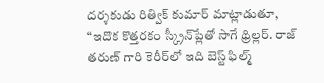దర్శకుడు రిత్విక్ కుమార్ మాట్లాడుతూ, “ఇదొక కొత్తరకం స్క్రీన్‌ప్లేతో సాగే థ్రిల్లర్. రాజ్ తరుణ్ గారి కెరీర్‌లో ఇది బెస్ట్ ఫిల్మ్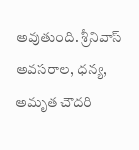అవుతుంది. శ్రీనివాస్ అవసరాల, ధన్య, అమృత చౌదరి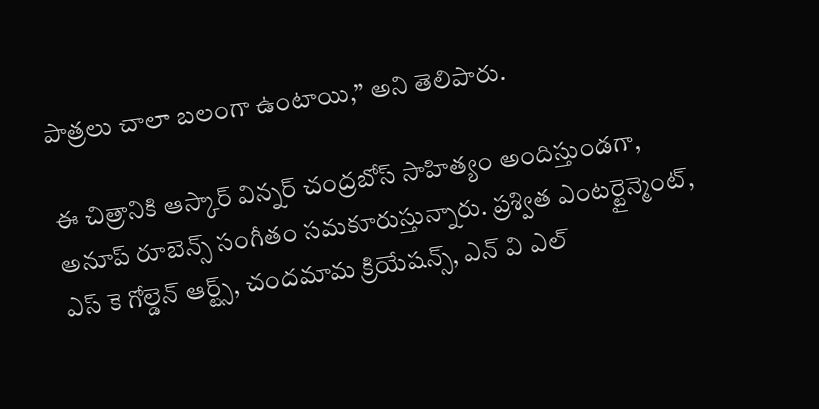పాత్రలు చాలా బలంగా ఉంటాయి,” అని తెలిపారు.

ఈ చిత్రానికి ఆస్కార్ విన్నర్ చంద్రబోస్ సాహిత్యం అందిస్తుండగా, అనూప్ రూబెన్స్ సంగీతం సమకూరుస్తున్నారు. ప్రశ్విత ఎంటర్టైన్మెంట్, ఎస్ కె గోల్డెన్ ఆర్ట్స్, చందమామ క్రియేషన్స్, ఎన్ వి ఎల్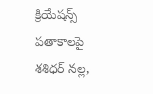క్రియేషన్స్ పతాకాలపై శశిధర్ నల్ల,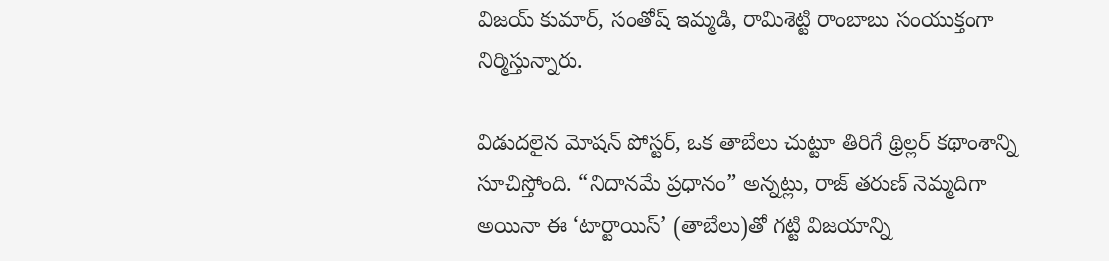విజయ్ కుమార్, సంతోష్ ఇమ్మడి, రామిశెట్టి రాంబాబు సంయుక్తంగా నిర్మిస్తున్నారు.

విడుదలైన మోషన్ పోస్టర్, ఒక తాబేలు చుట్టూ తిరిగే థ్రిల్లర్ కథాంశాన్ని సూచిస్తోంది. “నిదానమే ప్రధానం” అన్నట్లు, రాజ్ తరుణ్ నెమ్మదిగా అయినా ఈ ‘టార్టాయిస్’ (తాబేలు)తో గట్టి విజయాన్ని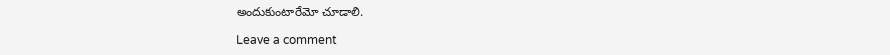అందుకుంటారేమో చూడాలి.

Leave a comment